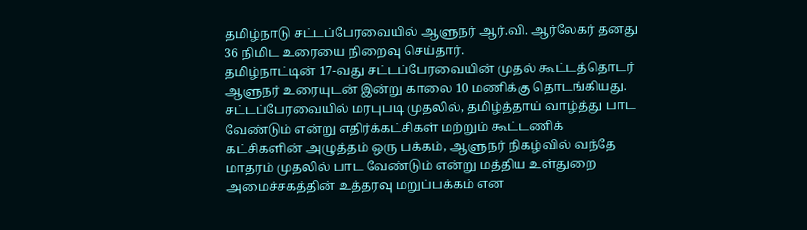தமிழ்நாடு சட்டப்பேரவையில் ஆளுநர் ஆர்.வி. ஆர்லேகர் தனது 36 நிமிட உரையை நிறைவு செய்தார்.
தமிழ்நாட்டின் 17-வது சட்டப்பேரவையின் முதல் கூட்டத்தொடர் ஆளுநர் உரையுடன் இன்று காலை 10 மணிக்கு தொடங்கியது.
சட்டப்பேரவையில் மரபுபடி முதலில், தமிழ்த்தாய் வாழ்த்து பாட வேண்டும் என்று எதிர்க்கட்சிகள் மற்றும் கூட்டணிக் கட்சிகளின் அழுத்தம் ஒரு பக்கம், ஆளுநர் நிகழ்வில் வந்தே மாதரம் முதலில் பாட வேண்டும் என்று மத்திய உள்துறை அமைச்சகத்தின் உத்தரவு மறுப்பக்கம் என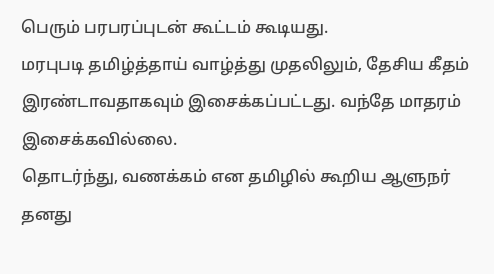பெரும் பரபரப்புடன் கூட்டம் கூடியது.
மரபுபடி தமிழ்த்தாய் வாழ்த்து முதலிலும், தேசிய கீதம் இரண்டாவதாகவும் இசைக்கப்பட்டது. வந்தே மாதரம் இசைக்கவில்லை.
தொடர்ந்து, வணக்கம் என தமிழில் கூறிய ஆளுநர் தனது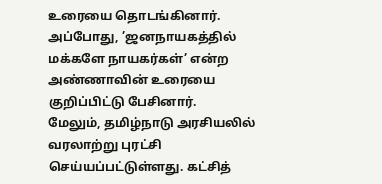உரையை தொடங்கினார். அப்போது, ’ஜனநாயகத்தில் மக்களே நாயகர்கள்’ என்ற அண்ணாவின் உரையை குறிப்பிட்டு பேசினார்.
மேலும், தமிழ்நாடு அரசியலில் வரலாற்று புரட்சி செய்யப்பட்டுள்ளது. கட்சித்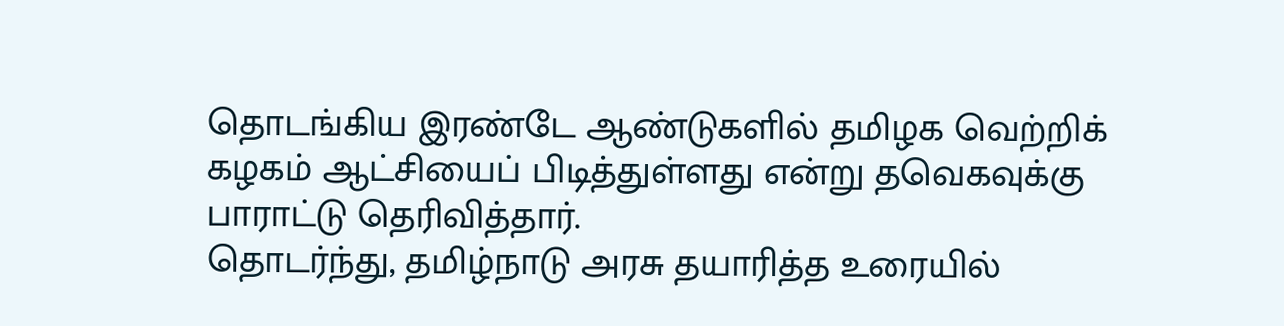தொடங்கிய இரண்டே ஆண்டுகளில் தமிழக வெற்றிக் கழகம் ஆட்சியைப் பிடித்துள்ளது என்று தவெகவுக்கு பாராட்டு தெரிவித்தார்.
தொடர்ந்து, தமிழ்நாடு அரசு தயாரித்த உரையில்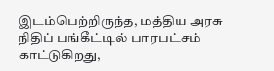இடம்பெற்றிருந்த, மத்திய அரசு நிதிப் பங்கீட்டில் பாரபட்சம் காட்டுகிறது,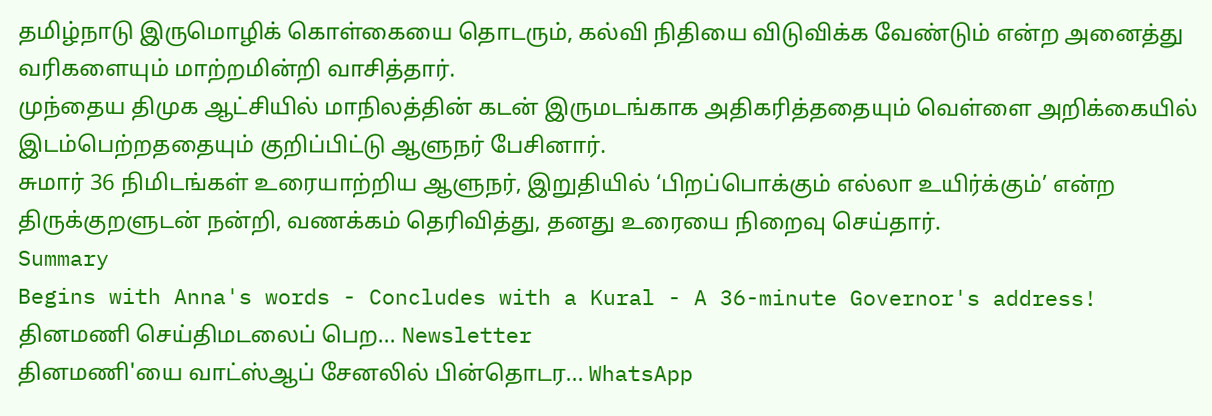தமிழ்நாடு இருமொழிக் கொள்கையை தொடரும், கல்வி நிதியை விடுவிக்க வேண்டும் என்ற அனைத்து வரிகளையும் மாற்றமின்றி வாசித்தார்.
முந்தைய திமுக ஆட்சியில் மாநிலத்தின் கடன் இருமடங்காக அதிகரித்ததையும் வெள்ளை அறிக்கையில் இடம்பெற்றததையும் குறிப்பிட்டு ஆளுநர் பேசினார்.
சுமார் 36 நிமிடங்கள் உரையாற்றிய ஆளுநர், இறுதியில் ‘பிறப்பொக்கும் எல்லா உயிர்க்கும்’ என்ற திருக்குறளுடன் நன்றி, வணக்கம் தெரிவித்து, தனது உரையை நிறைவு செய்தார்.
Summary
Begins with Anna's words - Concludes with a Kural - A 36-minute Governor's address!
தினமணி செய்திமடலைப் பெற... Newsletter
தினமணி'யை வாட்ஸ்ஆப் சேனலில் பின்தொடர... WhatsApp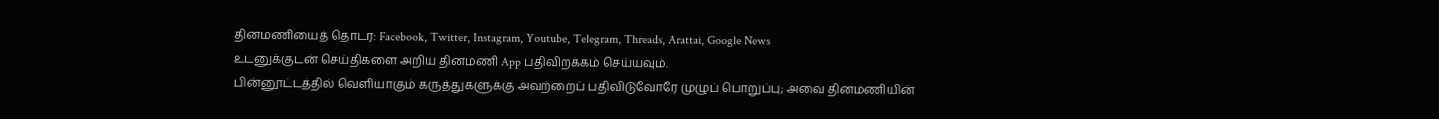தினமணியைத் தொடர: Facebook, Twitter, Instagram, Youtube, Telegram, Threads, Arattai, Google News
உடனுக்குடன் செய்திகளை அறிய தினமணி App பதிவிறக்கம் செய்யவும்.
பின்னூட்டத்தில் வெளியாகும் கருத்துகளுக்கு அவற்றைப் பதிவிடுவோரே முழுப் பொறுப்பு; அவை தினமணியின்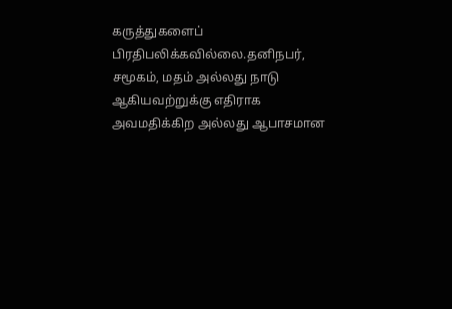கருத்துகளைப் பிரதிபலிக்கவில்லை.தனிநபர், சமூகம், மதம் அல்லது நாடு ஆகியவற்றுக்கு எதிராக அவமதிக்கிற அல்லது ஆபாசமான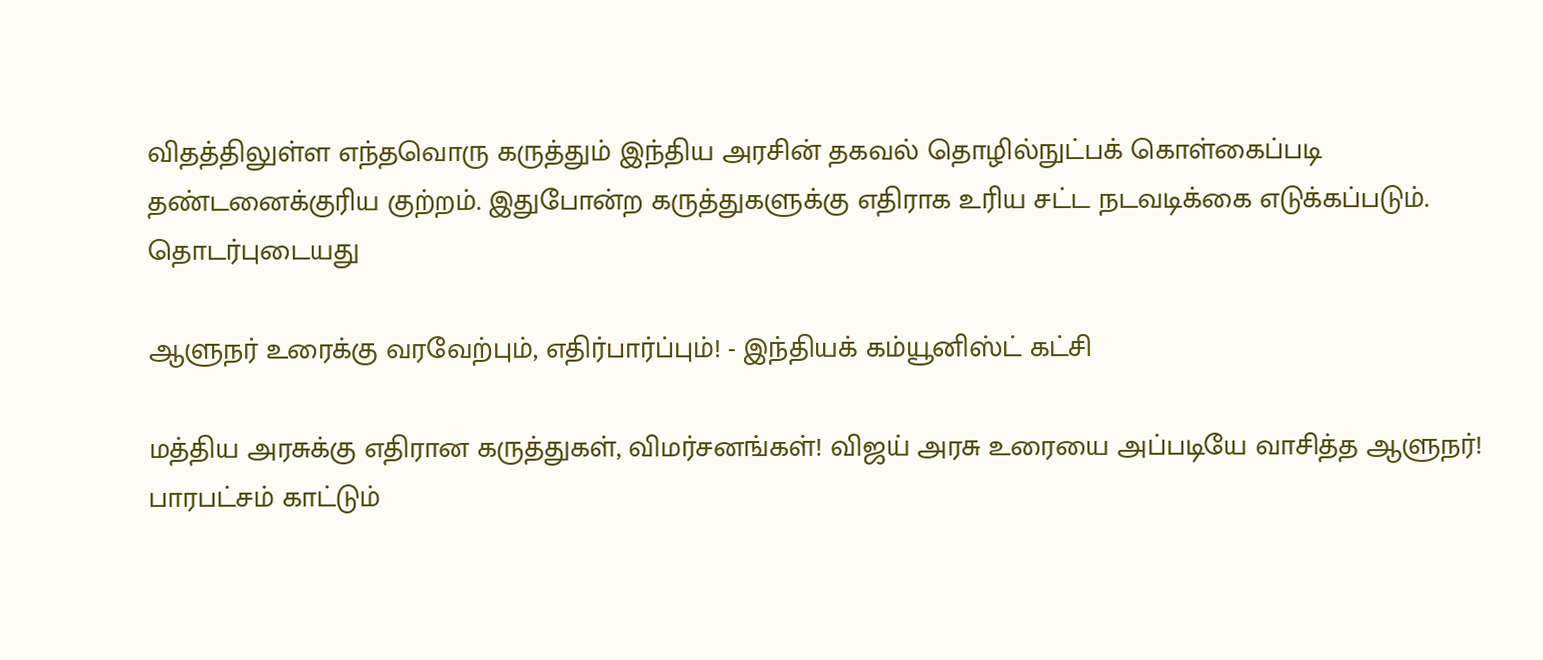விதத்திலுள்ள எந்தவொரு கருத்தும் இந்திய அரசின் தகவல் தொழில்நுட்பக் கொள்கைப்படி தண்டனைக்குரிய குற்றம். இதுபோன்ற கருத்துகளுக்கு எதிராக உரிய சட்ட நடவடிக்கை எடுக்கப்படும்.
தொடர்புடையது

ஆளுநர் உரைக்கு வரவேற்பும், எதிர்பார்ப்பும்! - இந்தியக் கம்யூனிஸ்ட் கட்சி

மத்திய அரசுக்கு எதிரான கருத்துகள், விமர்சனங்கள்! விஜய் அரசு உரையை அப்படியே வாசித்த ஆளுநர்!
பாரபட்சம் காட்டும்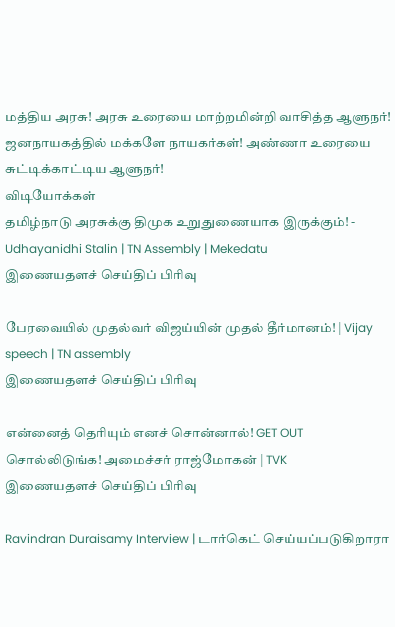மத்திய அரசு! அரசு உரையை மாற்றமின்றி வாசித்த ஆளுநர்!
ஜனநாயகத்தில் மக்களே நாயகர்கள்! அண்ணா உரையை சுட்டிக்காட்டிய ஆளுநர்!
விடியோக்கள்
தமிழ்நாடு அரசுக்கு திமுக உறுதுணையாக இருக்கும்! - Udhayanidhi Stalin | TN Assembly | Mekedatu
இணையதளச் செய்திப் பிரிவு

பேரவையில் முதல்வர் விஜய்யின் முதல் தீர்மானம்! | Vijay speech | TN assembly
இணையதளச் செய்திப் பிரிவு

என்னைத் தெரியும் எனச் சொன்னால்! GET OUT சொல்லிடுங்க! அமைச்சர் ராஜ்மோகன் | TVK
இணையதளச் செய்திப் பிரிவு

Ravindran Duraisamy Interview | டார்கெட் செய்யப்படுகிறாரா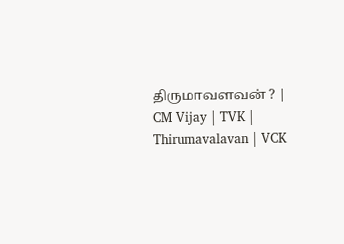திருமாவளவன் ? | CM Vijay | TVK | Thirumavalavan | VCK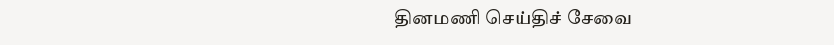தினமணி செய்திச் சேவை